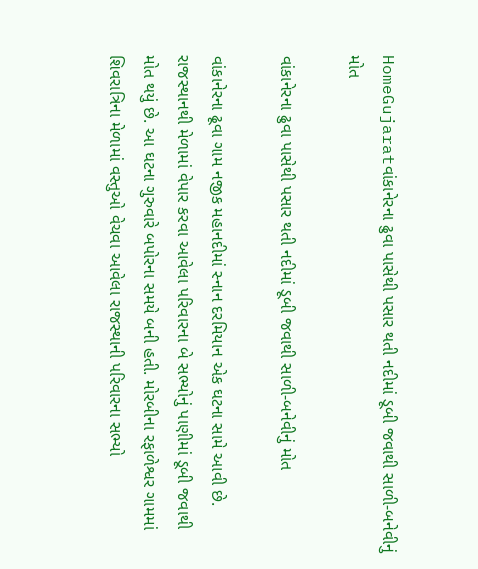HomeGujaratવાંકાનેરના ઢુવા પાસેથી પસાર થતી નદીમાં ડૂબી જવાથી સાળી-બનેવીનું મોત

વાંકાનેરના ઢુવા પાસેથી પસાર થતી નદીમાં ડૂબી જવાથી સાળી-બનેવીનું મોત

વાંકાનેરના ઢૂવા ગામ નજીક મહાનદીમાં સ્નાન દરમિયાન એક ઘટના સામે આવી છે. રાજસ્થાનથી મેળામાં વેપાર કરવા આવેલા પરિવારના બે સભ્યોનું પાણીમાં ડૂબી જવાથી મોત થયું છે. આ ઘટના ગુરુવારે બપોરના સમયે બની હતી. મોરબીના રફાળેશ્વર ગામમાં શિવરાત્રિના મેળામાં વસ્તુઓ વેચવા આવેલા રાજસ્થાની પરિવારના સભ્યો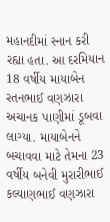મહાનદીમાં સ્નાન કરી રહ્યા હતા. આ દરમિયાન 18 વર્ષીય માયાબેન રતનભાઈ વણઝારા અચાનક પાણીમાં ડૂબવા લાગ્યા. માયાબેનને બચાવવા માટે તેમના 23 વર્ષીય બનેવી મુરારીભાઈ કલ્યાણભાઈ વણઝારા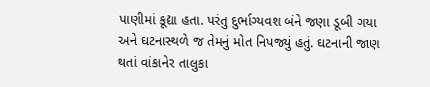પાણીમાં કૂદ્યા હતા. પરંતુ દુર્ભાગ્યવશ બંને જણા ડૂબી ગયા અને ઘટનાસ્થળે જ તેમનું મોત નિપજ્યું હતું. ઘટનાની જાણ થતાં વાંકાનેર તાલુકા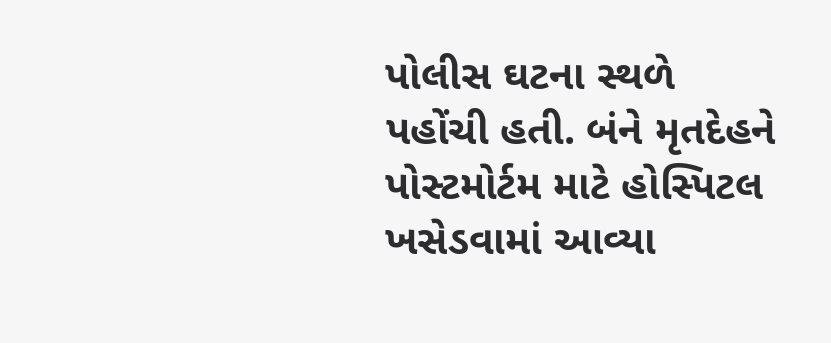પોલીસ ઘટના સ્થળે પહોંચી હતી. બંને મૃતદેહને પોસ્ટમોર્ટમ માટે હોસ્પિટલ ખસેડવામાં આવ્યા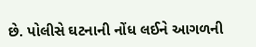છે. પોલીસે ઘટનાની નોંધ લઈને આગળની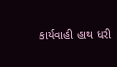કાર્યવાહી હાથ ધરી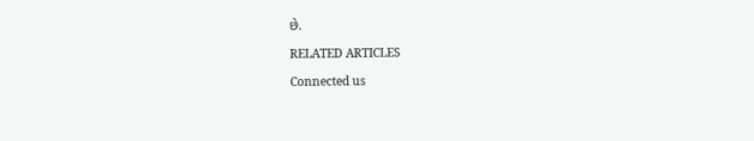છે.

RELATED ARTICLES

Connected us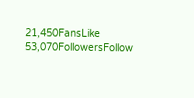21,450FansLike
53,070FollowersFollow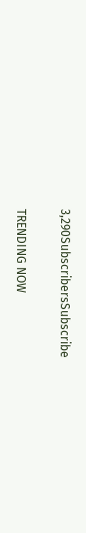3,290SubscribersSubscribe

TRENDING NOW